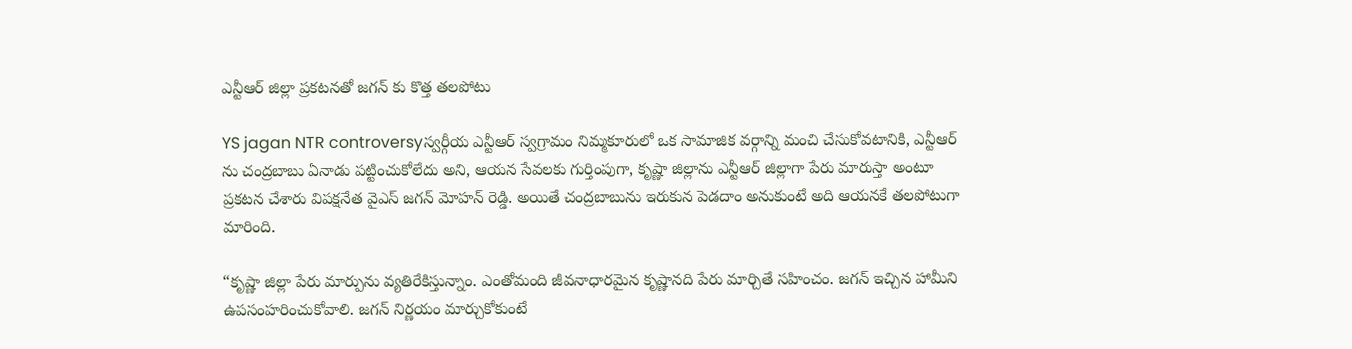ఎన్టీఆర్ జిల్లా ప్రకటనతో జగన్ కు కొత్త తలపోటు

YS jagan NTR controversyస్వర్గీయ ఎన్టీఆర్ స్వగ్రామం నిమ్మకూరులో ఒక సామాజిక వర్గాన్ని మంచి చేసుకోవటానికి, ఎన్టీఆర్ ను చంద్రబాబు ఏనాడు పట్టించుకోలేదు అని, ఆయన సేవలకు గుర్తింపుగా, కృష్ణా జిల్లాను ఎన్టీఆర్ జిల్లాగా పేరు మారుస్తా అంటూ ప్రకటన చేశారు విపక్షనేత వైఎస్ జగన్ మోహన్ రెడ్డి. అయితే చంద్రబాబును ఇరుకున పెడదాం అనుకుంటే అది ఆయనకే తలపోటుగా మారింది.

“కృష్ణా జిల్లా పేరు మార్పును వ్యతిరేకిస్తున్నాం. ఎంతోమంది జీవనాధారమైన కృష్ణానది పేరు మార్చితే సహించం. జగన్ ఇచ్చిన హామీని ఉపసంహరించుకోవాలి. జగన్ నిర్ణయం మార్చుకోకుంటే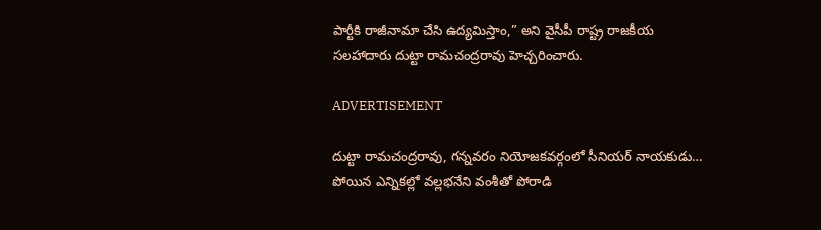పార్టీకి రాజీనామా చేసి ఉద్యమిస్తాం,” అని వైసీపీ రాష్ట్ర రాజకీయ సలహాదారు దుట్టా రామచంద్రరావు హెచ్చరించారు.

ADVERTISEMENT

దుట్టా రామచంద్రరావు, గన్నవరం నియోజకవర్గంలో సీనియర్ నాయకుడు… పోయిన ఎన్నికల్లో వల్లభనేని వంశీతో పోరాడి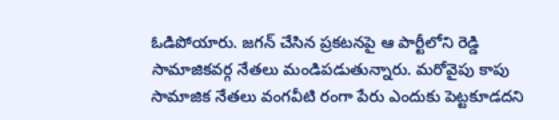ఓడిపోయారు. జగన్ చేసిన ప్రకటనపై ఆ పార్టీలోని రెడ్డి సామాజికవర్గ నేతలు మండిపడుతున్నారు. మరోవైపు కాపు సామాజిక నేతలు వంగవీటి రంగా పేరు ఎందుకు పెట్టకూడదని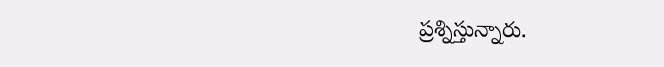ప్రశ్నిస్తున్నారు.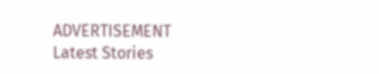ADVERTISEMENT
Latest Stories